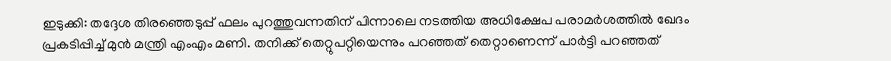ഇടുക്കി: തദ്ദേശ തിരഞ്ഞെടുപ്പ് ഫലം പുറത്തുവന്നതിന് പിന്നാലെ നടത്തിയ അധിക്ഷേപ പരാമർശത്തിൽ ഖേദം പ്രകടിപ്പിച്ച് മുൻ മന്ത്രി എംഎം മണി. തനിക്ക് തെറ്റുപറ്റിയെന്നും പറഞ്ഞത് തെറ്റാണെന്ന് പാർട്ടി പറഞ്ഞത്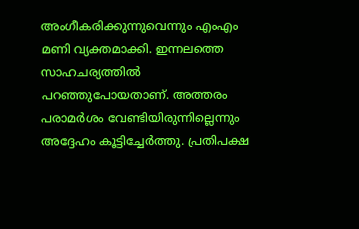അംഗീകരിക്കുന്നുവെന്നും എംഎം മണി വ്യക്തമാക്കി. ഇന്നലത്തെ സാഹചര്യത്തിൽ പറഞ്ഞുപോയതാണ്. അത്തരം പരാമർശം വേണ്ടിയിരുന്നില്ലെന്നും അദ്ദേഹം കൂട്ടിച്ചേർത്തു. പ്രതിപക്ഷ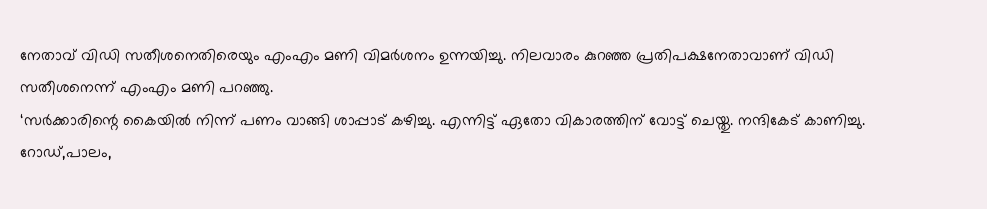നേതാവ് വിഡി സതീശനെതിരെയും എംഎം മണി വിമർശനം ഉന്നയിച്ചു. നിലവാരം കുറഞ്ഞ പ്രതിപക്ഷനേതാവാണ് വിഡി സതീശനെന്ന് എംഎം മണി പറഞ്ഞു.
‘സർക്കാരിന്റെ കൈയിൽ നിന്ന് പണം വാങ്ങി ശാപ്പാട് കഴിച്ചു. എന്നിട്ട് ഏതോ വികാരത്തിന് വോട്ട് ചെയ്തു. നന്ദികേട് കാണിച്ചു. റോഡ്,പാലം,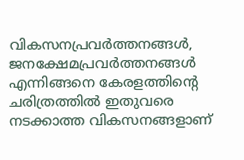വികസനപ്രവർത്തനങ്ങൾ, ജനക്ഷേമപ്രവർത്തനങ്ങൾ എന്നിങ്ങനെ കേരളത്തിന്റെ ചരിത്രത്തിൽ ഇതുവരെ നടക്കാത്ത വികസനങ്ങളാണ്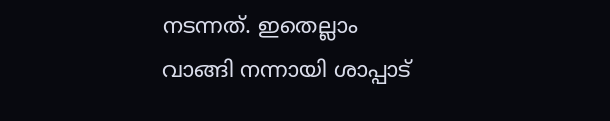നടന്നത്. ഇതെല്ലാം വാങ്ങി നന്നായി ശാപ്പാട്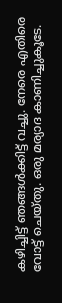കഴിച്ചിട്ട് ഞങ്ങൾക്കിട്ട് വച്ചു. നേരെ എതിരെ വോട്ട് ചെയ്തു. ഒരു മര്യാദ കാണിച്ചുകൂടേ.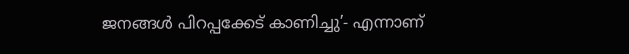ജനങ്ങൾ പിറപ്പക്കേട് കാണിച്ചു’- എന്നാണ്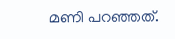മണി പറഞ്ഞത്.